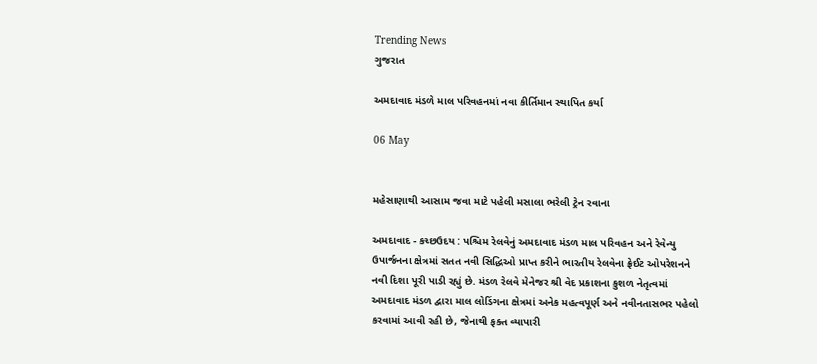Trending News
ગુજરાત

અમદાવાદ મંડળે માલ પરિવહનમાં નવા કીર્તિમાન સ્થાપિત કર્યા

06 May


મહેસાણાથી આસામ જવા માટે પહેલી મસાલા ભરેલી ટ્રેન રવાના

અમદાવાદ - કચ્છઉદય : પશ્ચિમ રેલવેનું અમદાવાદ મંડળ માલ પરિવહન અને રેવેન્યુ ઉપાર્જનના ક્ષેત્રમાં સતત નવી સિદ્ધિઓ પ્રાપ્ત કરીને ભારતીય રેલવેના ફ્રેઈટ ઓપરેશનને નવી દિશા પૂરી પાડી રહ્યું છે. મંડળ રેલવે મેનેજર શ્રી વેદ પ્રકાશના કુશળ નેતૃત્વમાં અમદાવાદ મંડળ દ્વારા માલ લોડિંગના ક્ષેત્રમાં અનેક મહત્વપૂર્ણ અને નવીનતાસભર પહેલો કરવામાં આવી રહી છે, જેનાથી ફક્ત વ્યાપારી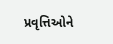પ્રવૃત્તિઓને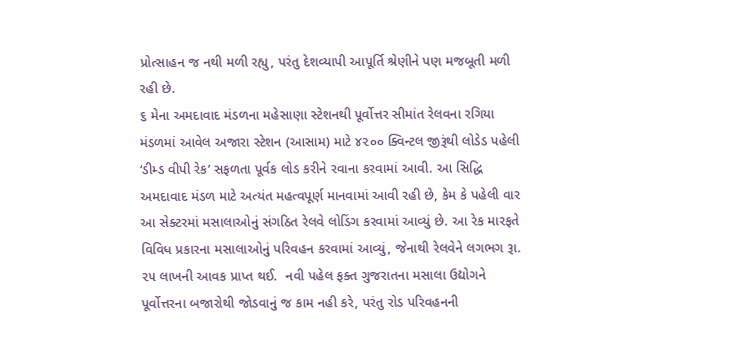પ્રોત્સાહન જ નથી મળી રહ્યુ, પરંતુ દેશવ્યાપી આપૂર્તિ શ્રેણીને પણ મજબૂતી મળી રહી છે.
૬ મેના અમદાવાદ મંડળના મહેસાણા સ્ટેશનથી પૂર્વોત્તર સીમાંત રેલવના રગિયા મંડળમાં આવેલ અજારા સ્ટેશન (આસામ) માટે ૪૨૦૦ ક્વિન્ટલ જીરૂંથી લોડેડ પહેલી ‘ડીમ્ડ વીપી રેક’ સફળતા પૂર્વક લોડ કરીને રવાના કરવામાં આવી. આ સિદ્ધિ અમદાવાદ મંડળ માટે અત્યંત મહત્વપૂર્ણ માનવામાં આવી રહી છે, કેમ કે પહેલી વાર આ સેક્ટરમાં મસાલાઓનું સંગઠિત રેલવે લોડિંગ કરવામાં આવ્યું છે. આ રેક મારફતે વિવિધ પ્રકારના મસાલાઓનું પરિવહન કરવામાં આવ્યું, જેનાથી રેલવેને લગભગ રૂા. ૨૫ લાખની આવક પ્રાપ્ત થઈ.  નવી પહેલ ફક્ત ગુજરાતના મસાલા ઉદ્યોગને પૂર્વોત્તરના બજારોથી જોડવાનું જ કામ નહી કરે, પરંતુ રોડ પરિવહનની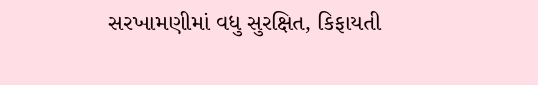સરખામણીમાં વધુ સુરક્ષિત, કિફાયતી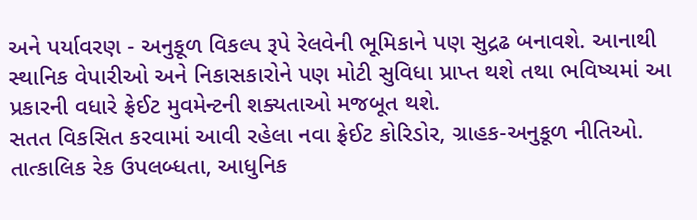અને પર્યાવરણ - અનુકૂળ વિકલ્પ રૂપે રેલવેની ભૂમિકાને પણ સુદ્રઢ બનાવશે. આનાથી સ્થાનિક વેપારીઓ અને નિકાસકારોને પણ મોટી સુવિધા પ્રાપ્ત થશે તથા ભવિષ્યમાં આ પ્રકારની વધારે ફ્રેઈટ મુવમેન્ટની શક્યતાઓ મજબૂત થશે.
સતત વિકસિત કરવામાં આવી રહેલા નવા ફ્રેઈટ કોરિડોર, ગ્રાહક-અનુકૂળ નીતિઓ. તાત્કાલિક રેક ઉપલબ્ધતા, આધુનિક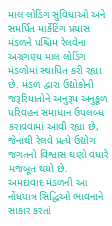માલ લોડિંગ સુવિધાઓ અને સમર્પિત માર્કેટિંગ પ્રયાસ મંડળને પશ્ચિમ રેલવેના અગ્રગણ્ય માલ લોડિંગ મંડળોમાં સ્થાપિત કરી રહ્યા છે. મંડળ દ્વારા ઉદ્યોકોની જરૂરિયાતોને અનુરૂપ અનુકૂળ પરિવહન સમાધાન ઉપલબ્ધ કરાવવામાં આવી રહ્યા છે, જેનાથી રેલવે પ્રત્યે ઉદ્યોગ જગતનો વિશ્વાસ ઘણો વધારે મજબૂત થયો છે.
અમદાવાદ મંડળની આ નોંધપાત્ર સિદ્ધિઓ ભાવનાને સાકાર કરતાં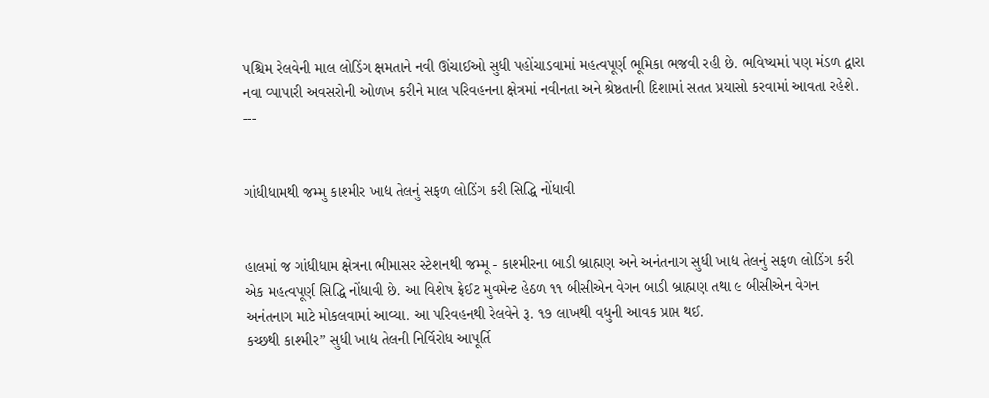પશ્ચિમ રેલવેની માલ લોડિંગ ક્ષમતાને નવી ઊંચાઈઓ સુધી પહોંચાડવામાં મહત્વપૂર્ણ ભૂમિકા ભજવી રહી છે. ભવિષ્યમાં પણ મંડળ દ્વારા નવા વ્પાપારી અવસરોની ઓળખ કરીને માલ પરિવહનના ક્ષેત્રમાં નવીનતા અને શ્રેષ્ઠતાની દિશામાં સતત પ્રયાસો કરવામાં આવતા રહેશે.
---


ગાંધીધામથી જમ્મુ કાશ્મીર ખાદ્ય તેલનું સફળ લોડિંગ કરી સિદ્ધિ નોંધાવી


હાલમાં જ ગાંધીધામ ક્ષેત્રના ભીમાસર સ્ટેશનથી જમ્મૂ - કાશ્મીરના બાડી બ્રાહ્મણ અને અનંતનાગ સુધી ખાદ્ય તેલનું સફળ લોડિંગ કરી એક મહત્વપૂર્ણ સિદ્ધિ નોંધાવી છે. આ વિશેષ ફ્રેઈટ મુવમેન્ટ હેઠળ ૧૧ બીસીએન વેગન બાડી બ્રાહ્મણ તથા ૯ બીસીએન વેગન અનંતનાગ માટે મોકલવામાં આવ્યા. આ પરિવહનથી રેલવેને રૂ. ૧૭ લાખથી વધુની આવક પ્રાપ્ત થઈ.
કચ્છથી કાશ્મીર” સુધી ખાદ્ય તેલની નિર્વિરોધ આપૂર્તિ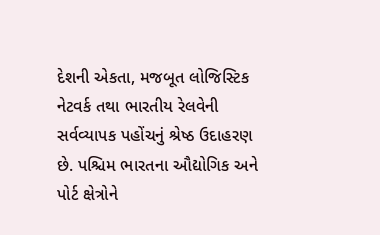દેશની એકતા, મજબૂત લોજિસ્ટિક નેટવર્ક તથા ભારતીય રેલવેની સર્વવ્યાપક પહોંચનું શ્રેષ્ઠ ઉદાહરણ છે. પશ્ચિમ ભારતના ઔદ્યોગિક અને પોર્ટ ક્ષેત્રોને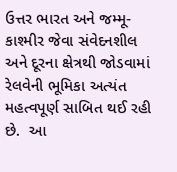ઉત્તર ભારત અને જમ્મૂ-કાશ્મીર જેવા સંવેદનશીલ અને દૂરના ક્ષેત્રથી જોડવામાં રેલવેની ભૂમિકા અત્યંત મહત્વપૂર્ણ સાબિત થઈ રહી છે.  આ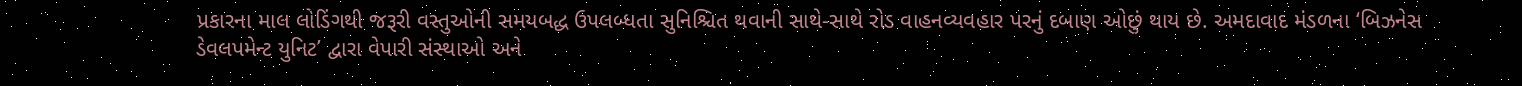પ્રકારના માલ લોડિંગથી જરૂરી વસ્તુઓની સમયબદ્ધ ઉપલબ્ધતા સુનિશ્ચિત થવાની સાથે-સાથે રોડ વાહનવ્યવહાર પરનું દબાણ ઓછું થાય છે. અમદાવાદ મંડળના ‘બિઝનેસ ડેવલપમેન્ટ યુનિટ’ દ્વારા વેપારી સંસ્થાઓ અને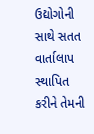ઉદ્યોગોની સાથે સતત વાર્તાલાપ સ્થાપિત કરીને તેમની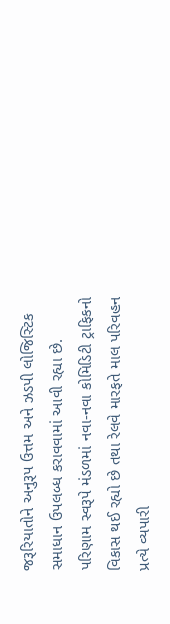જરૂરિયાતોને અનુરૂપ ઉત્તમ અને ઝડપી લોજિસ્ટિક સમાધાન ઉપલબ્ધ કરાવવામાં આવી રહ્યા છે. પરિણામ સ્વરૂપે મંડળમાં નવા-નવા કોમિડિટી ટ્રાફિકનો વિકાસ થઈ રહ્યો છે તથા રેલવે મારફતે માલ પરિવહન પ્રત્યે વ્યપારી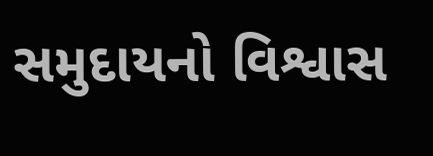સમુદાયનો વિશ્વાસ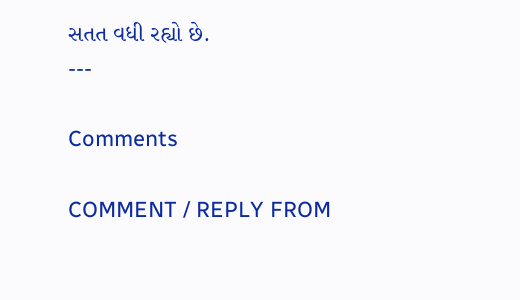સતત વધી રહ્યો છે.
---

Comments

COMMENT / REPLY FROM